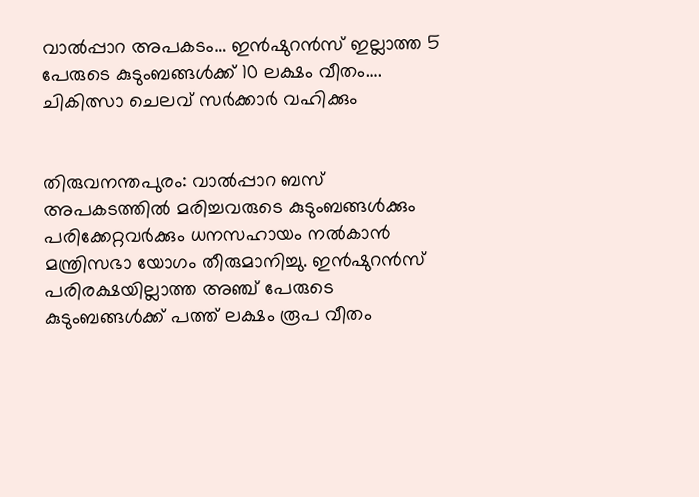വാൽപ്പാറ അപകടം… ഇൻഷുറൻസ് ഇല്ലാത്ത 5 പേരുടെ കുടുംബങ്ങൾക്ക് 10 ലക്ഷം വീതം…. ചികിത്സാ ചെലവ് സർക്കാർ വഹിക്കും


തിരുവനന്തപുരം: വാൽപ്പാറ ബസ് അപകടത്തിൽ മരിച്ചവരുടെ കുടുംബങ്ങൾക്കും പരിക്കേറ്റവർക്കും ധനസഹായം നൽകാൻ മന്ത്രിസഭാ യോഗം തീരുമാനിച്ചു. ഇൻഷുറൻസ് പരിരക്ഷയില്ലാത്ത അഞ്ച് പേരുടെ കുടുംബങ്ങൾക്ക് പത്ത് ലക്ഷം രൂപ വീതം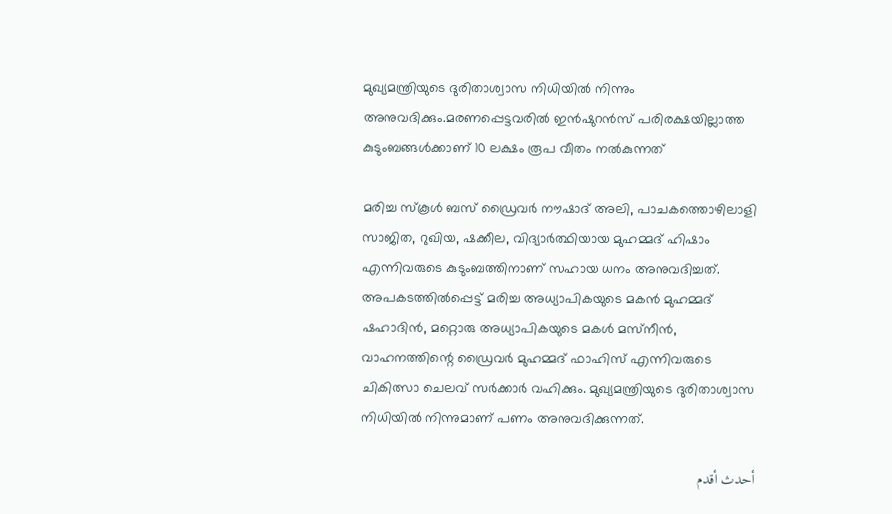മുഖ്യമന്ത്രിയുടെ ദുരിതാശ്വാസ നിധിയിൽ നിന്നും അനുവദിക്കും.മരണപ്പെട്ടവരിൽ ഇൻഷുറൻസ് പരിരക്ഷയില്ലാത്ത കുടുംബങ്ങൾക്കാണ് 10 ലക്ഷം രൂപ വീതം നൽകുന്നത്

മരിച്ച സ്‌കൂള്‍ ബസ് ഡ്രൈവര്‍ നൗഷാദ് അലി, പാചകത്തൊഴിലാളി സാജിത, റുഖിയ, ഷക്കീല, വിദ്യാര്‍ത്ഥിയായ മുഹമ്മദ് ഹിഷാം എന്നിവരുടെ കുടുംബത്തിനാണ് സഹായ ധനം അനുവദിച്ചത്. അപകടത്തില്‍പ്പെട്ട് മരിച്ച അധ്യാപികയുടെ മകന്‍ മുഹമ്മദ് ഷഹാദിന്‍, മറ്റൊരു അധ്യാപികയുടെ മകള്‍ മസ്‌നീന്‍, വാഹനത്തിന്റെ ഡ്രൈവര്‍ മുഹമ്മദ് ഫാഹിസ് എന്നിവരുടെ ചികിത്സാ ചെലവ് സര്‍ക്കാര്‍ വഹിക്കും. മുഖ്യമന്ത്രിയുടെ ദുരിതാശ്വാസ നിധിയില്‍ നിന്നുമാണ് പണം അനുവദിക്കുന്നത്.

أحدث أقدم